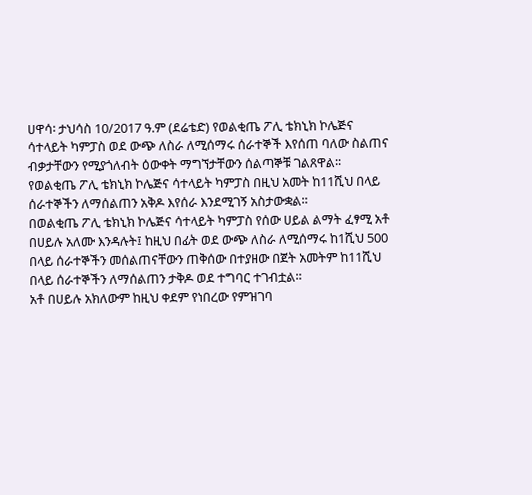ሀዋሳ፡ ታህሳስ 10/2017 ዓ.ም (ደሬቴድ) የወልቂጤ ፖሊ ቴክኒክ ኮሌጅና ሳተላይት ካምፓስ ወደ ውጭ ለስራ ለሚሰማሩ ሰራተኞች እየሰጠ ባለው ስልጠና ብቃታቸውን የሚያጎለብት ዕውቀት ማግኘታቸውን ሰልጣኞቹ ገልጸዋል፡፡
የወልቂጤ ፖሊ ቴክኒክ ኮሌጅና ሳተላይት ካምፓስ በዚህ አመት ከ11ሺህ በላይ ሰራተኞችን ለማሰልጠን አቅዶ እየሰራ እንደሚገኝ አስታውቋል።
በወልቂጤ ፖሊ ቴክኒክ ኮሌጅና ሳተላይት ካምፓስ የሰው ሀይል ልማት ፈፃሚ አቶ በሀይሉ አለሙ እንዳሉት፤ ከዚህ በፊት ወደ ውጭ ለስራ ለሚሰማሩ ከ1ሺህ 500 በላይ ሰራተኞችን መሰልጠናቸውን ጠቅሰው በተያዘው በጀት አመትም ከ11ሺህ በላይ ሰራተኞችን ለማሰልጠን ታቅዶ ወደ ተግባር ተገብቷል።
አቶ በሀይሉ አክለውም ከዚህ ቀደም የነበረው የምዝገባ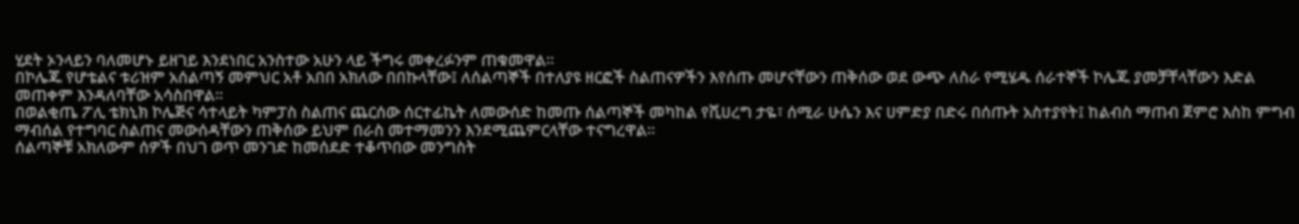ሂደት ኦንላይን ባለመሆኑ ይዘገይ እንደነበር አንስተው አሁን ላይ ችግሩ መቀረፉንም ጠቁመዋል።
በኮሌጁ የሆቴልና ቱሪዝም አሰልጣኝ መምህር አቶ አበበ አክለው በበኩላቸው፤ ለሰልጣኞች በተለያዩ ዘርፎች ስልጠናዎችን እየሰጡ መሆናቸውን ጠቅሰው ወደ ውጭ ለስራ የሚሄዱ ሰራተኞች ኮሌጁ ያመቻቸላቸውን እድል መጠቀም እንዳለባቸው አሳስበዋል።
በወልቂጤ ፖሊ ቴክኒክ ኮሌጅና ሳተላይት ካምፓስ ስልጠና ጨርሰው ሰርተፊኬት ለመውሰድ ከመጡ ሰልጣኞች መካከል የሺሀረግ ታዬ፣ ሰሚራ ሁሴን እና ሀምድያ በድሩ በሰጡት አስተያየት፤ ከልብስ ማጠብ ጀምሮ እስከ ምግብ ማብሰል የተግባር ስልጠና መውሰዳቸውን ጠቅሰው ይህም በራስ መተማመንን እንደሚጨምርላቸው ተናግረዋል።
ሰልጣኞቹ አክለውም ሰዎች በህገ ወጥ መንገድ ከመሰደድ ተቆጥበው መንግስት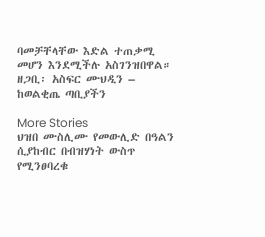ባመቻቸላቸው እድል ተጠቃሚ መሆን እንደሚችሉ አስገንዝበዋል።
ዘጋቢ፡ አስፍር ሙህዲን – ከወልቂጤ ጣቢያችን

More Stories
ህዝበ ሙስሊሙ የመውሊድ በዓልን ሲያከብር በብዝሃነት ውስጥ የሚንፀባረቁ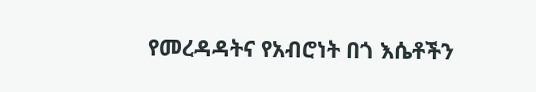የመረዳዳትና የአብሮነት በጎ እሴቶችን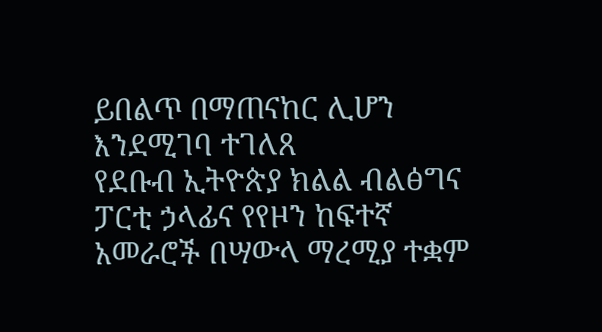ይበልጥ በማጠናከር ሊሆን እንደሚገባ ተገለጸ
የደቡብ ኢትዮጵያ ክልል ብልፅግና ፓርቲ ኃላፊና የየዞን ከፍተኛ አመራሮች በሣውላ ማረሚያ ተቋም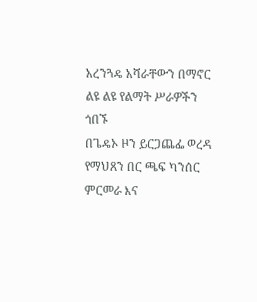አረንጓዴ አሻራቸውን በማኖር ልዩ ልዩ የልማት ሥራዎችን ጎበኙ
በጌዴኦ ዞን ይርጋጨፌ ወረዳ የማህጸን በር ጫፍ ካንሰር ምርመራ እና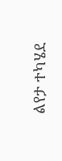ልየታ ተካሄደ